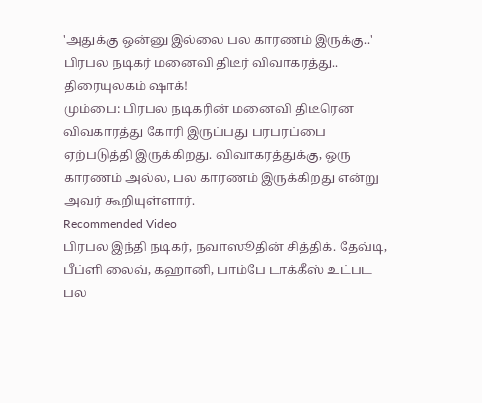'அதுக்கு ஒன்னு இல்லை பல காரணம் இருக்கு..' பிரபல நடிகர் மனைவி திடீர் விவாகரத்து.. திரையுலகம் ஷாக்!
மும்பை: பிரபல நடிகரின் மனைவி திடீரென விவகாரத்து கோரி இருப்பது பரபரப்பை ஏற்படுத்தி இருக்கிறது. விவாகரத்துக்கு, ஒரு காரணம் அல்ல, பல காரணம் இருக்கிறது என்று அவர் கூறியுள்ளார்.
Recommended Video
பிரபல இந்தி நடிகர், நவாஸூதின் சித்திக். தேவ்டி, பீப்ளி லைவ், கஹானி, பாம்பே டாக்கீஸ் உட்பட பல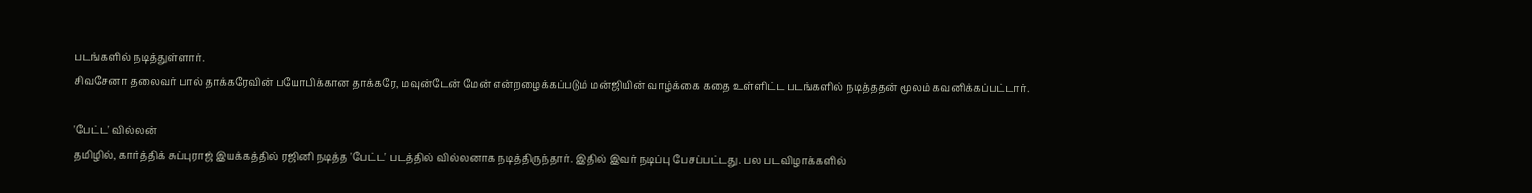படங்களில் நடித்துள்ளார்.
சிவசேனா தலைவர் பால் தாக்கரேவின் பயோபிக்கான தாக்கரே, மவுன்டேன் மேன் என்றழைக்கப்படும் மன்ஜியின் வாழ்க்கை கதை உள்ளிட்ட படங்களில் நடித்ததன் மூலம் கவனிக்கப்பட்டார்.

'பேட்ட' வில்லன்
தமிழில், கார்த்திக் சுப்புராஜ் இயக்கத்தில் ரஜினி நடித்த 'பேட்ட' படத்தில் வில்லனாக நடித்திருந்தார். இதில் இவர் நடிப்பு பேசப்பட்டது. பல படவிழாக்களில்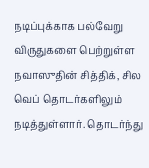நடிப்புக்காக பல்வேறு விருதுகளை பெற்றுள்ள நவாஸுதின் சித்திக், சில வெப் தொடர்களிலும் நடித்துள்ளார். தொடர்ந்து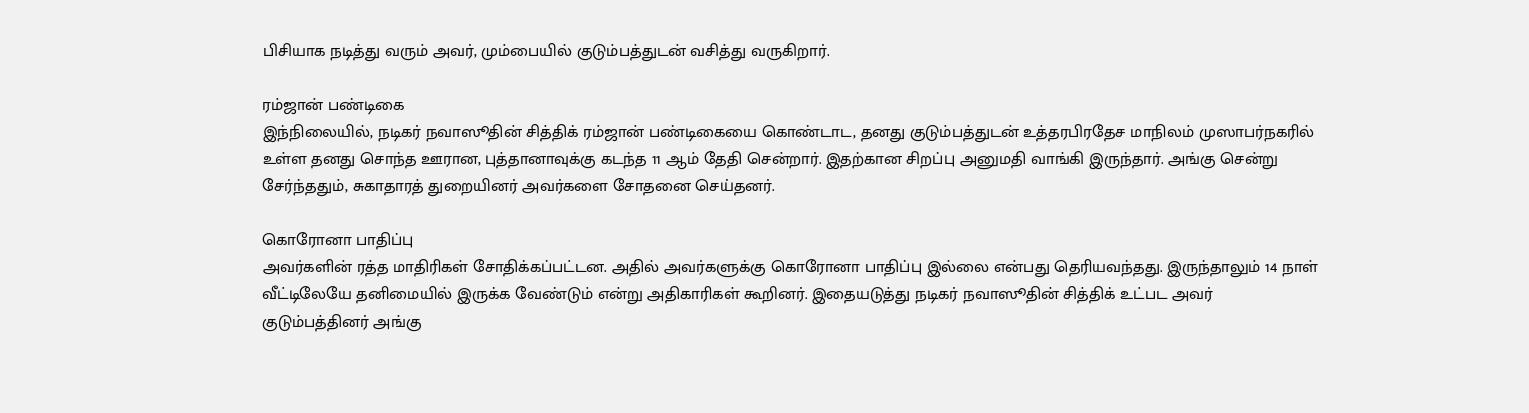பிசியாக நடித்து வரும் அவர், மும்பையில் குடும்பத்துடன் வசித்து வருகிறார்.

ரம்ஜான் பண்டிகை
இந்நிலையில், நடிகர் நவாஸூதின் சித்திக் ரம்ஜான் பண்டிகையை கொண்டாட, தனது குடும்பத்துடன் உத்தரபிரதேச மாநிலம் முஸாபர்நகரில் உள்ள தனது சொந்த ஊரான, புத்தானாவுக்கு கடந்த 11 ஆம் தேதி சென்றார். இதற்கான சிறப்பு அனுமதி வாங்கி இருந்தார். அங்கு சென்று சேர்ந்ததும், சுகாதாரத் துறையினர் அவர்களை சோதனை செய்தனர்.

கொரோனா பாதிப்பு
அவர்களின் ரத்த மாதிரிகள் சோதிக்கப்பட்டன. அதில் அவர்களுக்கு கொரோனா பாதிப்பு இல்லை என்பது தெரியவந்தது. இருந்தாலும் 14 நாள் வீட்டிலேயே தனிமையில் இருக்க வேண்டும் என்று அதிகாரிகள் கூறினர். இதையடுத்து நடிகர் நவாஸூதின் சித்திக் உட்பட அவர் குடும்பத்தினர் அங்கு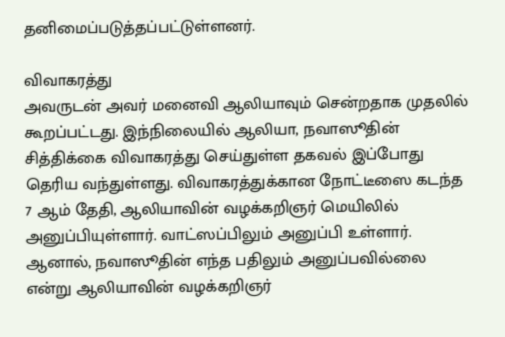தனிமைப்படுத்தப்பட்டுள்ளனர்.

விவாகரத்து
அவருடன் அவர் மனைவி ஆலியாவும் சென்றதாக முதலில் கூறப்பட்டது. இந்நிலையில் ஆலியா, நவாஸூதின் சித்திக்கை விவாகரத்து செய்துள்ள தகவல் இப்போது தெரிய வந்துள்ளது. விவாகரத்துக்கான நோட்டீஸை கடந்த 7 ஆம் தேதி, ஆலியாவின் வழக்கறிஞர் மெயிலில் அனுப்பியுள்ளார். வாட்ஸப்பிலும் அனுப்பி உள்ளார். ஆனால், நவாஸூதின் எந்த பதிலும் அனுப்பவில்லை என்று ஆலியாவின் வழக்கறிஞர்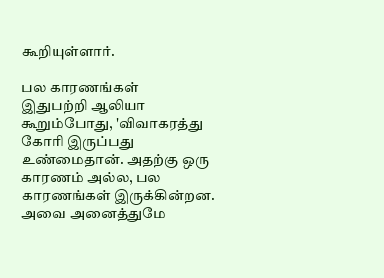கூறியுள்ளார்.

பல காரணங்கள்
இதுபற்றி ஆலியா கூறும்போது, 'விவாகரத்து கோரி இருப்பது உண்மைதான். அதற்கு ஒரு காரணம் அல்ல, பல காரணங்கள் இருக்கின்றன. அவை அனைத்துமே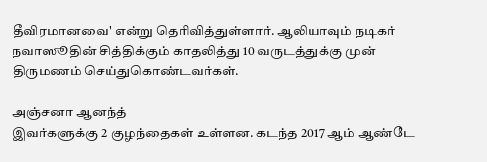தீவிரமானவை' என்று தெரிவித்துள்ளார். ஆலியாவும் நடிகர் நவாஸூதின் சித்திக்கும் காதலித்து 10 வருடத்துக்கு முன் திருமணம் செய்துகொண்டவர்கள்.

அஞ்சனா ஆனந்த்
இவர்களுக்கு 2 குழந்தைகள் உள்ளன. கடந்த 2017 ஆம் ஆண்டே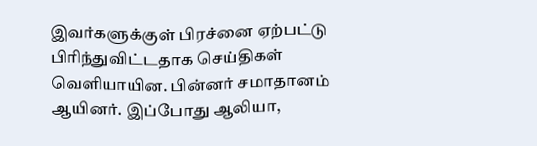இவர்களுக்குள் பிரச்னை ஏற்பட்டு பிரிந்துவிட்டதாக செய்திகள் வெளியாயின. பின்னர் சமாதானம் ஆயினர். இப்போது ஆலியா,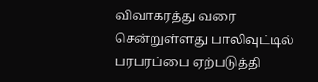விவாகரத்து வரை சென்றுள்ளது பாலிவுட்டில் பரபரப்பை ஏற்படுத்தி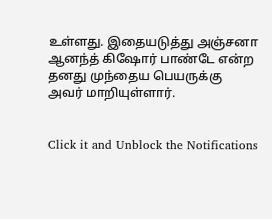உள்ளது. இதையடுத்து அஞ்சனா ஆனந்த் கிஷோர் பாண்டே என்ற தனது முந்தைய பெயருக்கு அவர் மாறியுள்ளார்.


Click it and Unblock the Notifications